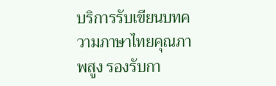บริการรับเขียนบทความภาษาไทยคุณภาพสูง รองรับกา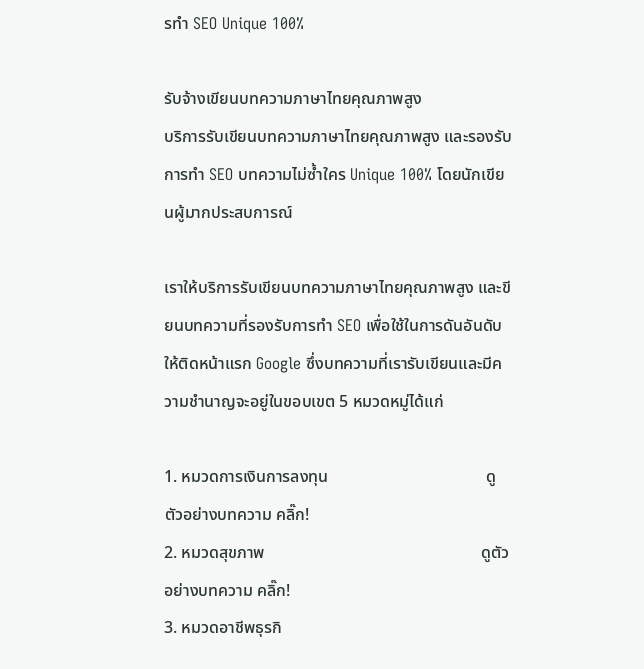รทำ SEO Unique 100%

รับจ้างเขียนบทความภาษาไทยคุณภาพสูง
บริการรับเขียนบทความภาษาไทยคุณภาพสูง และรองรับการทำ SEO บทความไม่ซ้ำใคร Unique 100% โดยนักเขียนผู้มากประสบการณ์

เราให้บริการรับเขียนบทความภาษาไทยคุณภาพสูง และขียนบทความที่รองรับการทำ SEO เพื่อใช้ในการดันอันดับให้ติดหน้าแรก Google ซึ่งบทความที่เรารับเขียนและมีความชำนาญจะอยู่ในขอบเขต 5 หมวดหมู่ได้แก่

1. หมวดการเงินการลงทุน                                      ดูตัวอย่างบทความ คลิ๊ก!
2. หมวดสุขภาพ                                                    ดูตัวอย่างบทความ คลิ๊ก!
3. หมวดอาชีพธุรกิ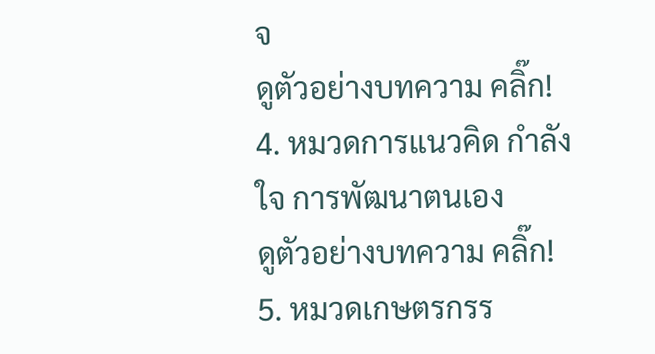จ                                               ดูตัวอย่างบทความ คลิ๊ก!
4. หมวดการแนวคิด กำลังใจ การพัฒนาตนเอง         ดูตัวอย่างบทความ คลิ๊ก!
5. หมวดเกษตรกรร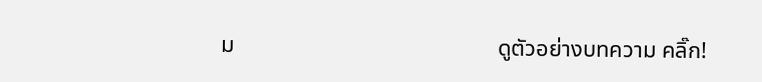ม                                              ดูตัวอย่างบทความ คลิ๊ก!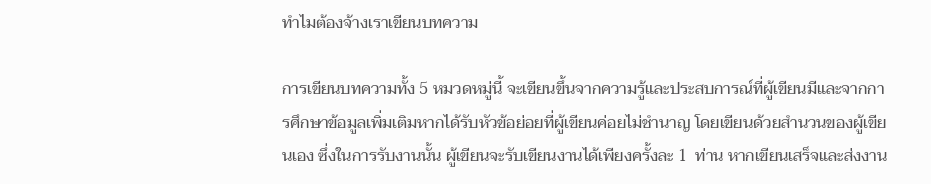ทำไมต้องจ้างเราเขียนบทความ

การเขียนบทความทั้ง 5 หมวดหมู่นี้ จะเขียนขึ้นจากความรู้และประสบการณ์ที่ผู้เขียนมีและจากการศึกษาข้อมูลเพิ่มเติมหากได้รับหัวข้อย่อยที่ผู้เขียนค่อยไม่ชำนาญ โดยเขียนด้วยสำนวนของผู้เขียนเอง ซึ่งในการรับงานนั้น ผู้เขียนจะรับเขียนงานได้เพียงครั้งละ 1  ท่าน หากเขียนเสร็จและส่งงาน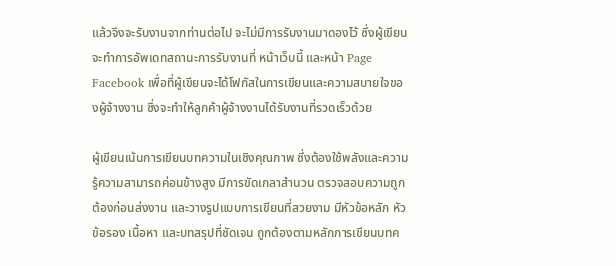แล้วจึงจะรับงานจากท่านต่อไป จะไม่มีการรับงานมาดองไว้ ซึ่งผู้เขียนจะทำการอัพเดทสถานะการรับงานที่ หน้าเว็บนี้ และหน้า Page Facebook เพื่อที่ผู้เขียนจะได้โฟกัสในการเขียนและความสบายใจของผู้จ้างงาน ซึ่งจะทำให้ลูกค้าผู้จ้างงานได้รับงานที่รวดเร็วด้วย

ผู้เขียนเน้นการเขียนบทความในเชิงคุณภาพ ซึ่งต้องใช้พลังและความรู้ความสามารถค่อนข้างสูง มีการขัดเกลาสำนวน ตรวจสอบความถูกต้องก่อนส่งงาน และวางรูปแบบการเขียนที่สวยงาม มีหัวข้อหลัก หัวข้อรอง เนื้อหา และบทสรุปที่ชัดเจน ถูกต้องตามหลักการเขียนบทค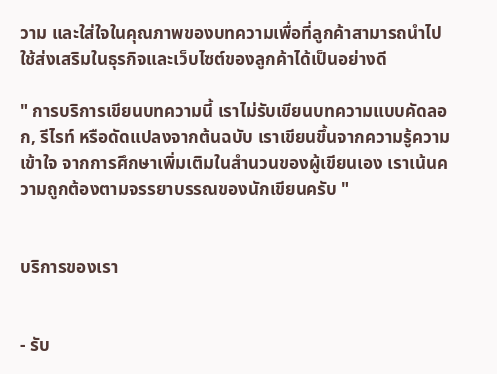วาม และใส่ใจในคุณภาพของบทความเพื่อที่ลูกค้าสามารถนำไปใช้ส่งเสริมในธุรกิจและเว็บไซต์ของลูกค้าได้เป็นอย่างดี

" การบริการเขียนบทความนี้ เราไม่รับเขียนบทความแบบคัดลอก, รีไรท์ หรือดัดแปลงจากต้นฉบับ เราเขียนขึ้นจากความรู้ความเข้าใจ จากการศึกษาเพิ่มเติมในสำนวนของผู้เขียนเอง เราเน้นความถูกต้องตามจรรยาบรรณของนักเขียนครับ "


บริการของเรา


- รับ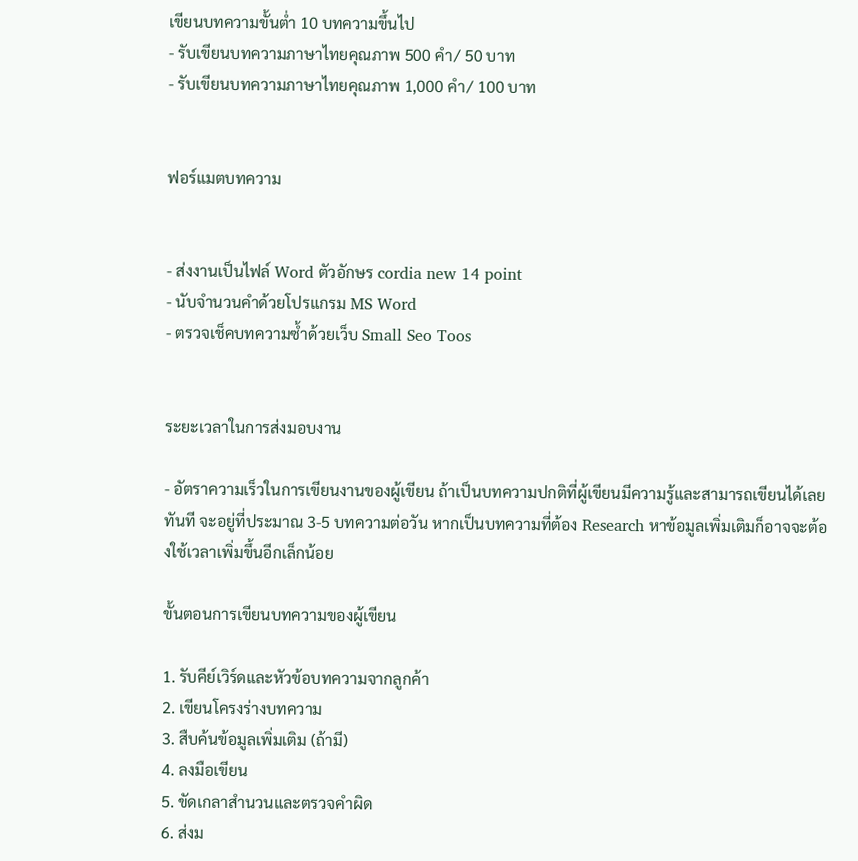เขียนบทความขั้นต่ำ 10 บทความขึ้นไป
- รับเขียนบทความภาษาไทยคุณภาพ 500 คำ/ 50 บาท
- รับเขียนบทความภาษาไทยคุณภาพ 1,000 คำ/ 100 บาท


ฟอร์แมตบทความ


- ส่งงานเป็นไฟล์ Word ตัวอักษร cordia new 14 point
- นับจำนวนคำด้วยโปรแกรม MS Word
- ตรวจเช็คบทความซ้ำด้วยเว็บ Small Seo Toos


ระยะเวลาในการส่งมอบงาน

- อัตราความเร็วในการเขียนงานของผู้เขียน ถ้าเป็นบทความปกติที่ผู้เขียนมีความรู้และสามารถเขียนได้เลยทันที จะอยู่ที่ประมาณ 3-5 บทความต่อวัน หากเป็นบทความที่ต้อง Research หาข้อมูลเพิ่มเติมก็อาจจะต้องใช้เวลาเพิ่มขึ้นอีกเล็กน้อย

ขั้นตอนการเขียนบทความของผู้เขียน

1. รับคีย์เวิร์ดและหัวข้อบทความจากลูกค้า
2. เขียนโครงร่างบทความ
3. สืบค้นข้อมูลเพิ่มเติม (ถ้ามี)
4. ลงมือเขียน
5. ขัดเกลาสำนวนและตรวจคำผิด
6. ส่งม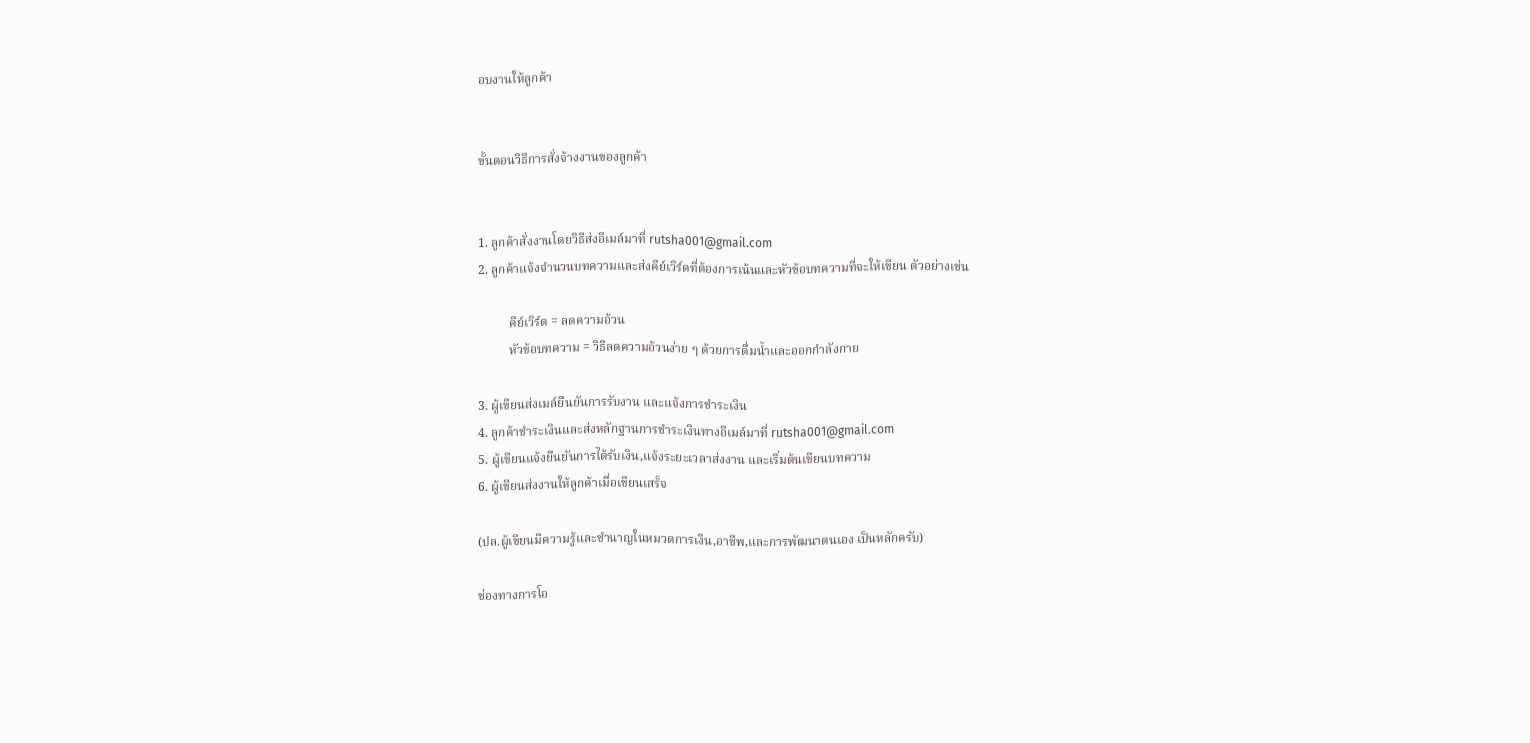อบงานให้ลูกค้า


ขั้นตอนวิธีการสั่งจ้างงานของลูกค้า


1. ลูกค้าสั่งงานโดยวิธีส่งอีเมล์มาที่ rutsha001@gmail.com
2. ลูกค้าแจ้งจำนวนบทความและส่งคีย์เวิร์ดที่ต้องการเน้นและหัวข้อบทความที่จะให้เขียน ตัวอย่างเช่น

          คีย์เวิร์ด = ลดความอ้วน
          หัวข้อบทความ = วิธีลดความอ้วนง่าย ๆ ด้วยการดื่มน้ำและออกกำลังกาย

3. ผู้เขียนส่งเมล์ยืนยันการรับงาน และแจ้งการชำระเงิน
4. ลูกค้าชำระเงินและส่งหลักฐานการชำระเงินทางอีเมล์มาที่ rutsha001@gmail.com
5. ผู้เขียนแจ้งยืนยันการได้รับเงิน,แจ้งระยะเวลาส่งงาน และเริ่มต้นเขียนบทความ
6. ผู้เขียนส่งงานให้ลูกค้าเมื่อเขียนเสร็จ

(ปล.ผู้เขียนมีความรู้และชำนาญในหมวดการเงิน,อาชีพ,และการพัฒนาตนเอง เป็นหลักครับ)

ช่องทางการโอ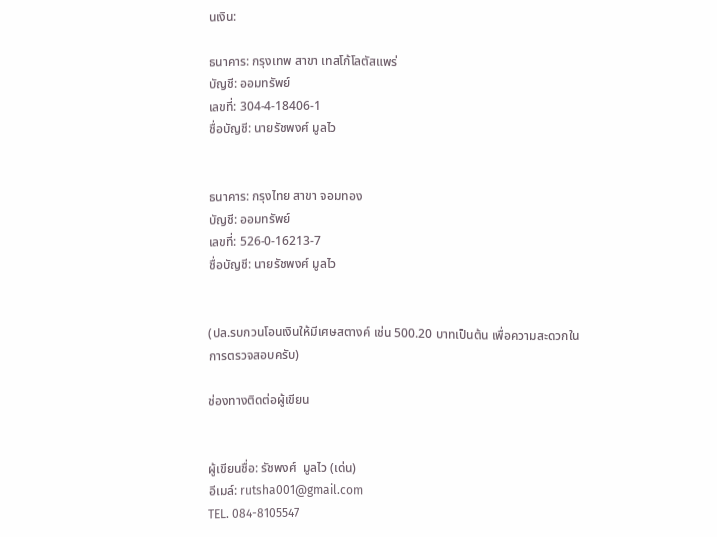นเงิน:

ธนาคาร: กรุงเทพ สาขา เทสโก้โลตัสแพร่
บัญชี: ออมทรัพย์
เลขที่: 304-4-18406-1
ชื่อบัญชี: นายรัชพงศ์ มูลไว


ธนาคาร: กรุงไทย สาขา จอมทอง
บัญชี: ออมทรัพย์
เลขที่: 526-0-16213-7
ชื่อบัญชี: นายรัชพงศ์ มูลไว


(ปล.รบกวนโอนเงินให้มีเศษสตางค์ เช่น 500.20 บาทเป็นต้น เพื่อความสะดวกในการตรวจสอบครับ)

ช่องทางติดต่อผู้เขียน


ผู้เขียนชื่อ: รัชพงศ์  มูลไว (เด่น)
อีเมล์: rutsha001@gmail.com
TEL. 084-8105547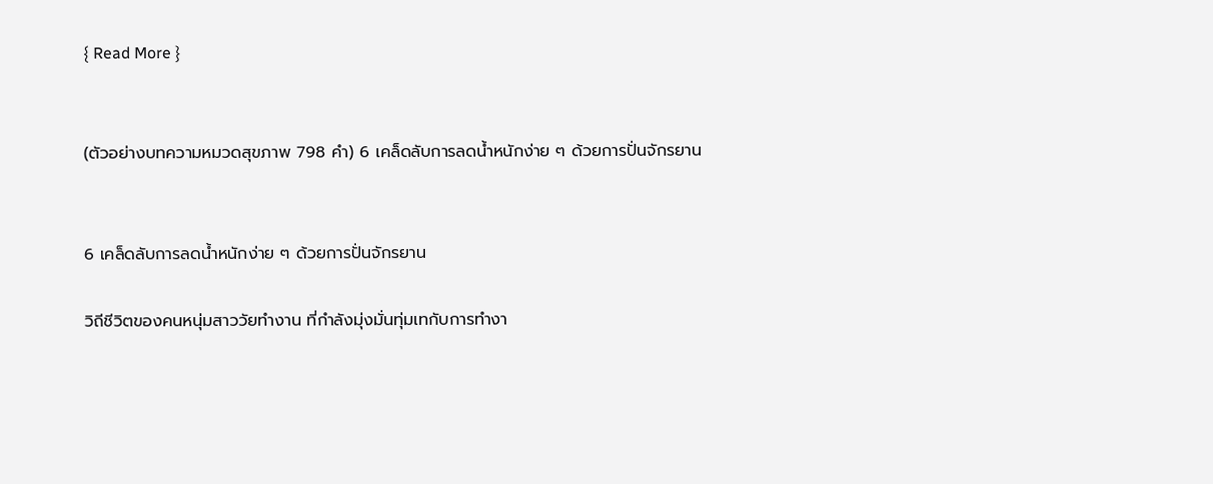{ Read More }


(ตัวอย่างบทความหมวดสุขภาพ 798 คำ) 6 เคล็ดลับการลดน้ำหนักง่าย ๆ ด้วยการปั่นจักรยาน


6 เคล็ดลับการลดน้ำหนักง่าย ๆ ด้วยการปั่นจักรยาน

วิถีชีวิตของคนหนุ่มสาววัยทำงาน ที่กำลังมุ่งมั่นทุ่มเทกับการทำงา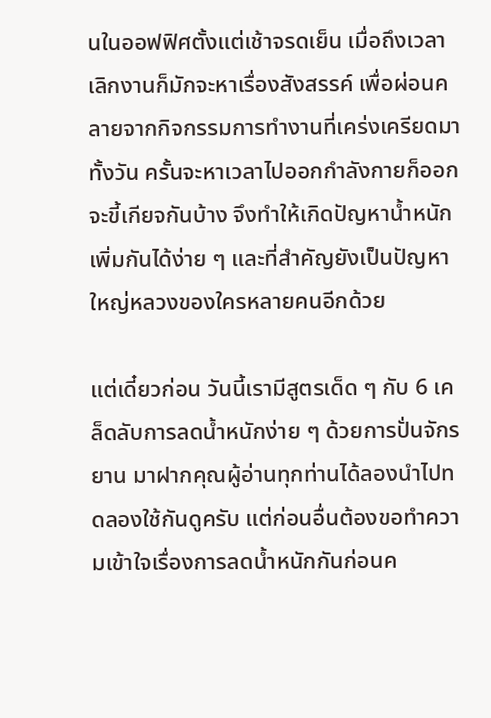นในออฟฟิศตั้งแต่เช้าจรดเย็น เมื่อถึงเวลาเลิกงานก็มักจะหาเรื่องสังสรรค์ เพื่อผ่อนคลายจากกิจกรรมการทำงานที่เคร่งเครียดมาทั้งวัน ครั้นจะหาเวลาไปออกกำลังกายก็ออกจะขี้เกียจกันบ้าง จึงทำให้เกิดปัญหาน้ำหนักเพิ่มกันได้ง่าย ๆ และที่สำคัญยังเป็นปัญหาใหญ่หลวงของใครหลายคนอีกด้วย

แต่เดี๋ยวก่อน วันนี้เรามีสูตรเด็ด ๆ กับ 6 เคล็ดลับการลดน้ำหนักง่าย ๆ ด้วยการปั่นจักรยาน มาฝากคุณผู้อ่านทุกท่านได้ลองนำไปทดลองใช้กันดูครับ แต่ก่อนอื่นต้องขอทำความเข้าใจเรื่องการลดน้ำหนักกันก่อนค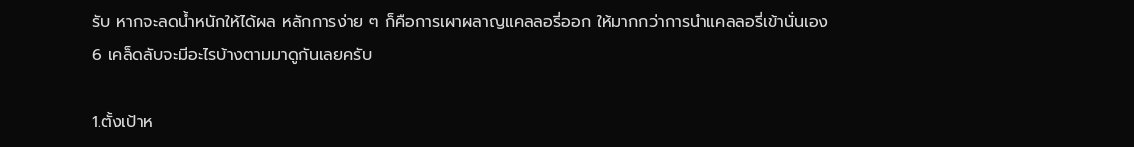รับ หากจะลดน้ำหนักให้ได้ผล หลักการง่าย ๆ ก็คือการเผาผลาญแคลลอรี่ออก ให้มากกว่าการนำแคลลอรี่เข้านั่นเอง  6 เคล็ดลับจะมีอะไรบ้างตามมาดูกันเลยครับ

1.ตั้งเป้าห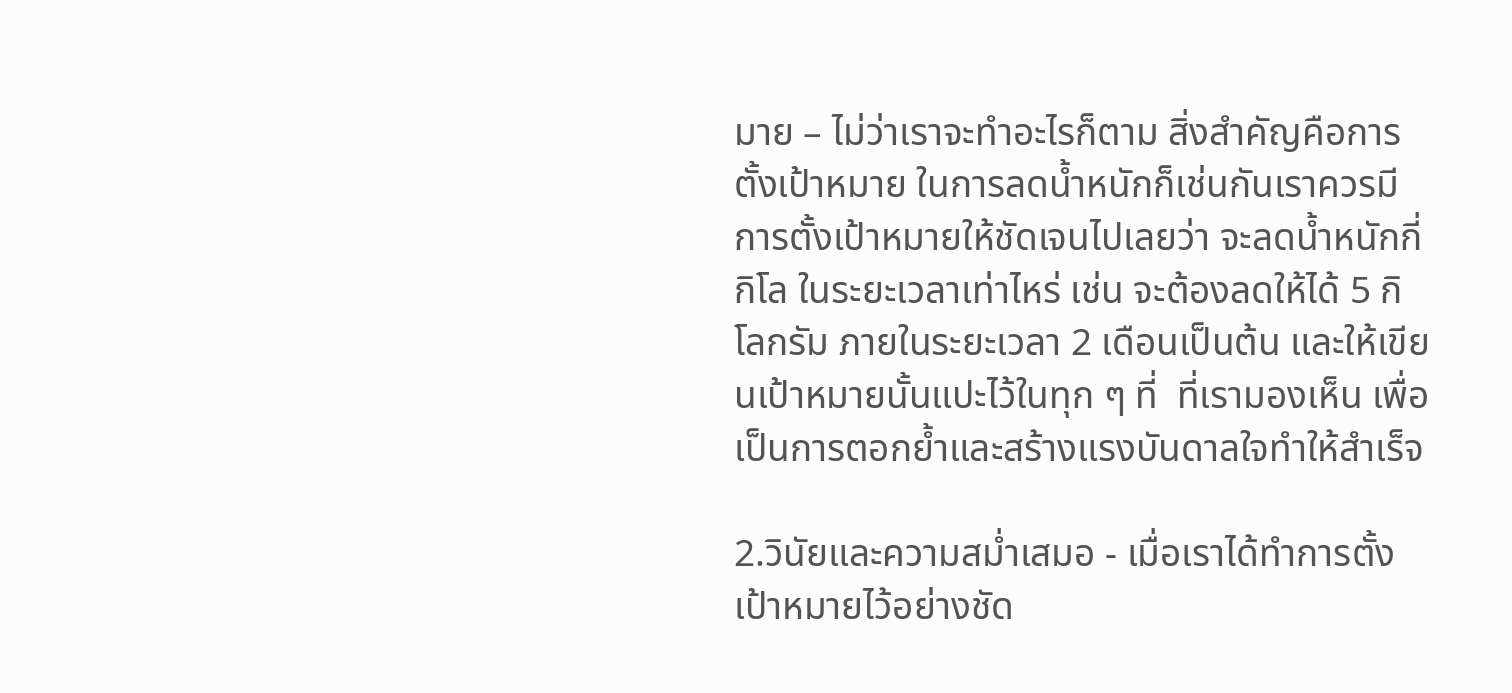มาย – ไม่ว่าเราจะทำอะไรก็ตาม สิ่งสำคัญคือการตั้งเป้าหมาย ในการลดน้ำหนักก็เช่นกันเราควรมีการตั้งเป้าหมายให้ชัดเจนไปเลยว่า จะลดน้ำหนักกี่กิโล ในระยะเวลาเท่าไหร่ เช่น จะต้องลดให้ได้ 5 กิโลกรัม ภายในระยะเวลา 2 เดือนเป็นต้น และให้เขียนเป้าหมายนั้นแปะไว้ในทุก ๆ ที่  ที่เรามองเห็น เพื่อเป็นการตอกย้ำและสร้างแรงบันดาลใจทำให้สำเร็จ

2.วินัยและความสม่ำเสมอ - เมื่อเราได้ทำการตั้งเป้าหมายไว้อย่างชัด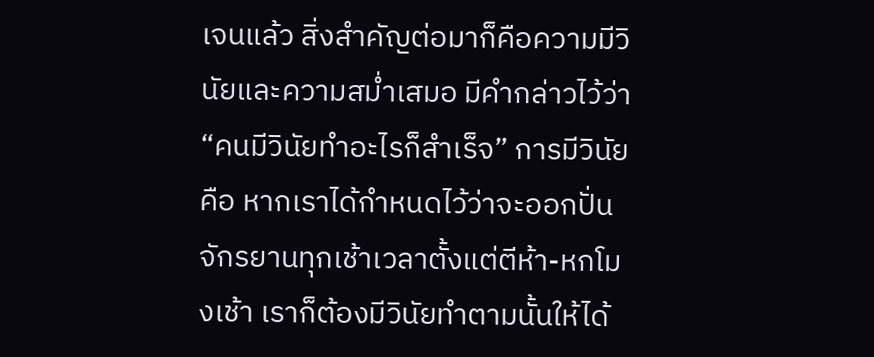เจนแล้ว สิ่งสำคัญต่อมาก็คือความมีวินัยและความสม่ำเสมอ มีคำกล่าวไว้ว่า “คนมีวินัยทำอะไรก็สำเร็จ” การมีวินัยคือ หากเราได้กำหนดไว้ว่าจะออกปั่นจักรยานทุกเช้าเวลาตั้งแต่ตีห้า-หกโมงเช้า เราก็ต้องมีวินัยทำตามนั้นให้ได้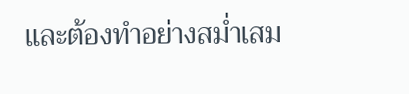และต้องทำอย่างสม่ำเสม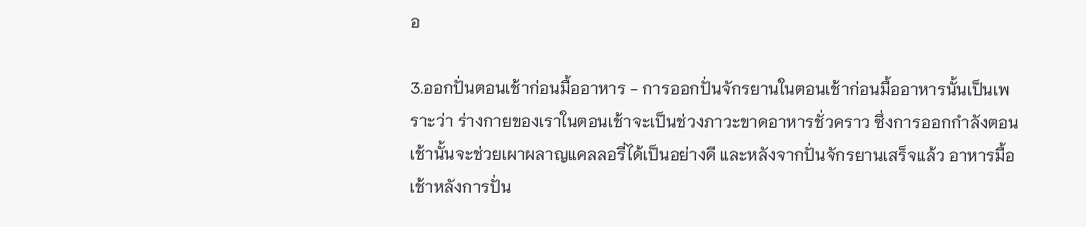อ

3.ออกปั่นตอนเช้าก่อนมื้ออาหาร - การออกปั่นจักรยานในตอนเช้าก่อนมื้ออาหารนั้นเป็นเพราะว่า ร่างกายของเราในตอนเช้าจะเป็นช่วงภาวะขาดอาหารชั่วคราว ซึ่งการออกกำลังตอนเช้านั้นจะช่วยเผาผลาญแคลลอรี่ได้เป็นอย่างดี และหลังจากปั่นจักรยานเสร็จแล้ว อาหารมื้อเช้าหลังการปั่น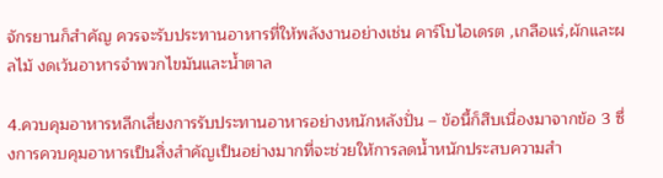จักรยานก็สำคัญ ควรจะรับประทานอาหารที่ให้พลังงานอย่างเช่น คาร์โบไอเดรต ,เกลือแร่,ผักและผลไม้ งดเว้นอาหารจำพวกไขมันและน้ำตาล

4.ควบคุมอาหารหลีกเลี่ยงการรับประทานอาหารอย่างหนักหลังปั่น – ข้อนี้ก็สืบเนื่องมาจากข้อ 3 ซึ่งการควบคุมอาหารเป็นสิ่งสำคัญเป็นอย่างมากที่จะช่วยให้การลดน้ำหนักประสบความสำ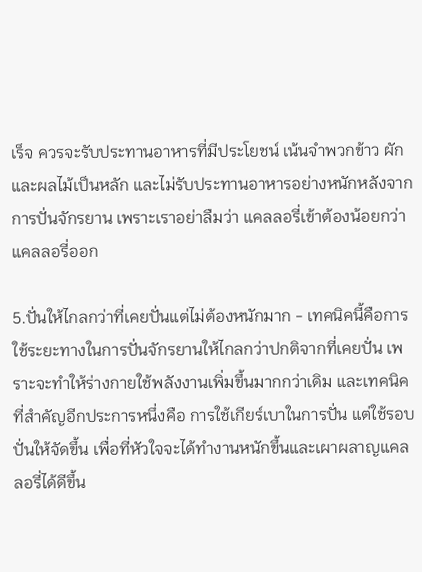เร็จ ควรจะรับประทานอาหารที่มีประโยชน์ เน้นจำพวกข้าว ผัก และผลไม้เป็นหลัก และไม่รับประทานอาหารอย่างหนักหลังจากการปั่นจักรยาน เพราะเราอย่าลืมว่า แคลลอรี่เข้าต้องน้อยกว่าแคลลอรี่ออก

5.ปั่นให้ไกลกว่าที่เคยปั่นแต่ไม่ต้องหนักมาก - เทคนิคนี้คือการใช้ระยะทางในการปั่นจักรยานให้ไกลกว่าปกติจากที่เคยปั่น เพราะจะทำให้ร่างกายใช้พลังงานเพิ่มขึ้นมากกว่าเดิม และเทคนิคที่สำคัญอีกประการหนึ่งคือ การใช้เกียร์เบาในการปั่น แต่ใช้รอบปั่นให้จัดขึ้น เพื่อที่หัวใจจะได้ทำงานหนักขึ้นและเผาผลาญแคลลอรี่ได้ดีขึ้น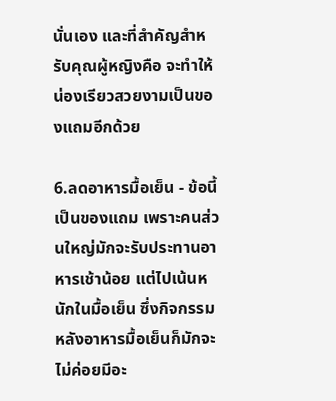นั่นเอง และที่สำคัญสำหรับคุณผู้หญิงคือ จะทำให้น่องเรียวสวยงามเป็นของแถมอีกด้วย

6.ลดอาหารมื้อเย็น - ข้อนี้เป็นของแถม เพราะคนส่วนใหญ่มักจะรับประทานอาหารเช้าน้อย แต่ไปเน้นหนักในมื้อเย็น ซึ่งกิจกรรมหลังอาหารมื้อเย็นก็มักจะไม่ค่อยมีอะ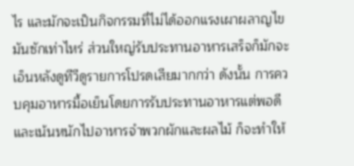ไร และมักจะเป็นกิจกรรมที่ไม่ได้ออกแรงเผาผลาญไขมันซักเท่าไหร่ ส่วนใหญ่รับประทานอาหารเสร็จก็มักจะเอ็นหลังดูทีวีดูรายการโปรดเสียมากกว่า ดังนั้น การควบคุมอาหารมื้อเย็นโดยการรับประทานอาหารแต่พอดี และเน้นหนักไปอาหารจำพวกผักและผลไม้ ก็จะทำให้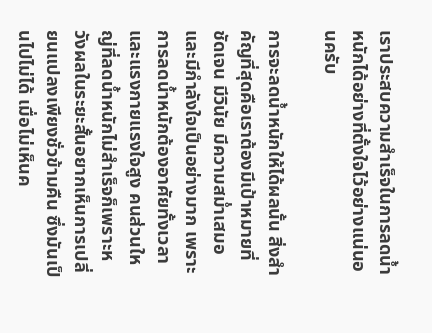เราประสบความสำเร็จในการลดน้ำหนักได้อย่างที่ตั้งใจไว้อย่างแน่นอนครับ

การจะลดน้ำหนักให้ได้ผลนั้น สิ่งสำคัญที่สุดคือเราต้องมีเป้าหมายที่ชัดเจน มีวินัย มีความสม่ำเสมอและมีกำลังใจเป็นอย่างมาก เพราะการลดน้ำหนักต้องอาศัยทั้งเวลาและแรงกายแรงใจสูง คนส่วนใหญ่ที่ลดน้ำหนักไม่สำเร็จก็เพราะหวังผลในระยะสั้นอยากเห็นการเปลี่ยนแปลงเพียงชั่วข้ามคืน ซึ่งมันเป็นไปไม่ได้ เมื่อไม่เห็นค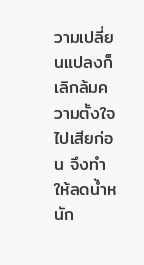วามเปลี่ยนแปลงก็เลิกล้มความตั้งใจไปเสียก่อน จึงทำให้ลดน้ำหนัก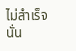ไม่สำเร็จนั่น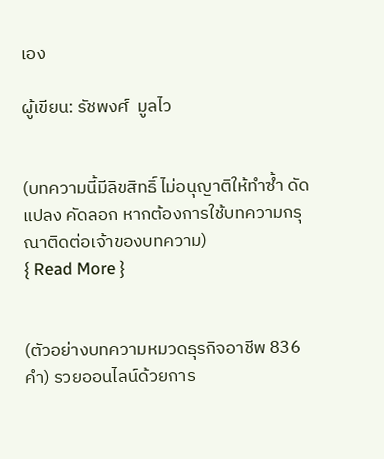เอง

ผู้เขียน: รัชพงศ์  มูลไว


(บทความนี้มีลิขสิทธิ์ ไม่อนุญาติให้ทำซ้ำ ดัดแปลง คัดลอก หากต้องการใช้บทความกรุณาติดต่อเจ้าของบทความ)
{ Read More }


(ตัวอย่างบทความหมวดธุรกิจอาชีพ 836 คำ) รวยออนไลน์ด้วยการ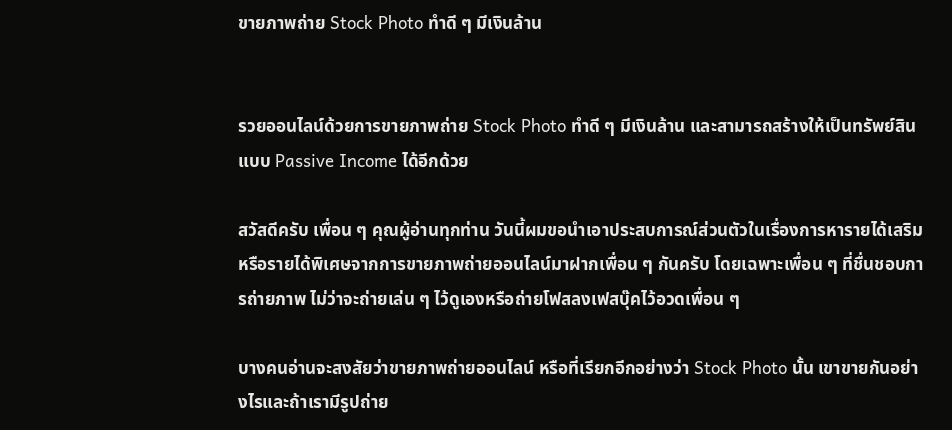ขายภาพถ่าย Stock Photo ทำดี ๆ มีเงินล้าน


รวยออนไลน์ด้วยการขายภาพถ่าย Stock Photo ทำดี ๆ มีเงินล้าน และสามารถสร้างให้เป็นทรัพย์สินแบบ Passive Income ได้อีกด้วย

สวัสดีครับ เพื่อน ๆ คุณผู้อ่านทุกท่าน วันนี้ผมขอนำเอาประสบการณ์ส่วนตัวในเรื่องการหารายได้เสริม หรือรายได้พิเศษจากการขายภาพถ่ายออนไลน์มาฝากเพื่อน ๆ กันครับ โดยเฉพาะเพื่อน ๆ ที่ชื่นชอบการถ่ายภาพ ไม่ว่าจะถ่ายเล่น ๆ ไว้ดูเองหรือถ่ายโฟสลงเฟสบุ๊คไว้อวดเพื่อน ๆ

บางคนอ่านจะสงสัยว่าขายภาพถ่ายออนไลน์ หรือที่เรียกอีกอย่างว่า Stock Photo นั้น เขาขายกันอย่างไรและถ้าเรามีรูปถ่าย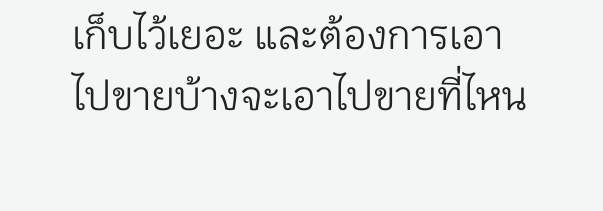เก็บไว้เยอะ และต้องการเอาไปขายบ้างจะเอาไปขายที่ไหน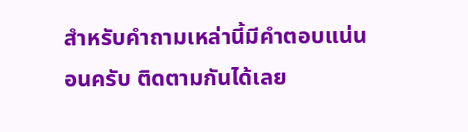สำหรับคำถามเหล่านี้มีคำตอบแน่นอนครับ ติดตามกันได้เลย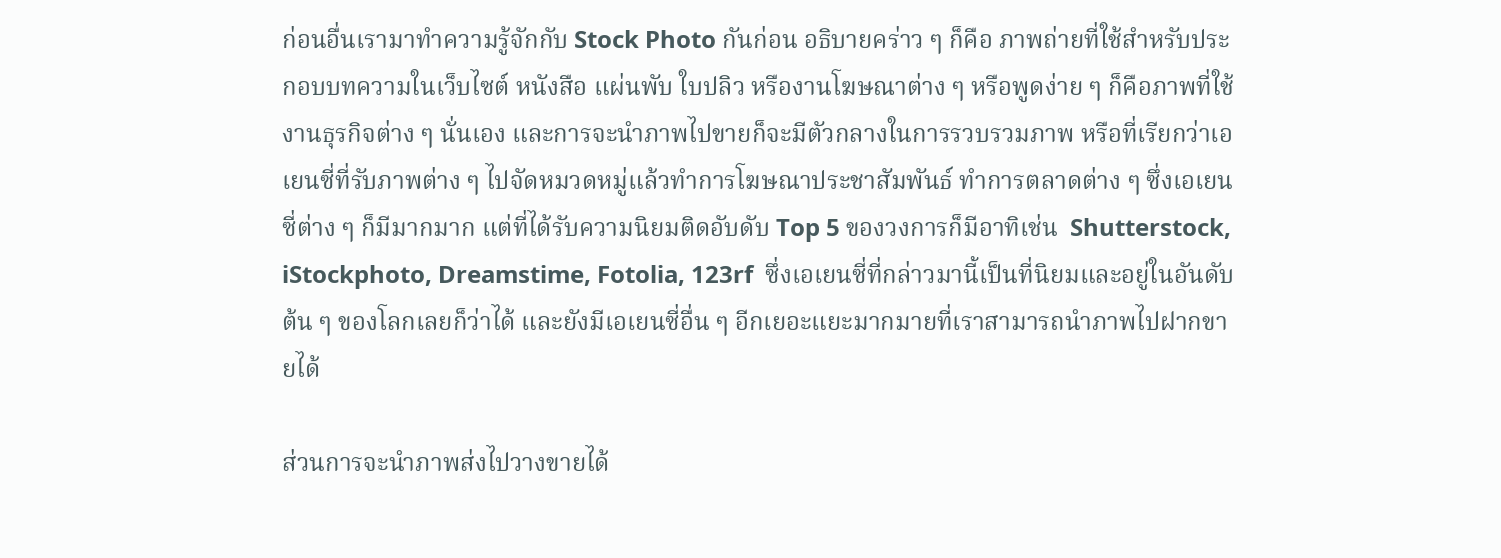ก่อนอื่นเรามาทำความรู้จักกับ Stock Photo กันก่อน อธิบายคร่าว ๆ ก็คือ ภาพถ่ายที่ใช้สำหรับประกอบบทความในเว็บไซต์ หนังสือ แผ่นพับ ใบปลิว หรืองานโฆษณาต่าง ๆ หรือพูดง่าย ๆ ก็คือภาพที่ใช้งานธุรกิจต่าง ๆ นั่นเอง และการจะนำภาพไปขายก็จะมีตัวกลางในการรวบรวมภาพ หรือที่เรียกว่าเอเยนซี่ที่รับภาพต่าง ๆ ไปจัดหมวดหมู่แล้วทำการโฆษณาประชาสัมพันธ์ ทำการตลาดต่าง ๆ ซึ่งเอเยนซี่ต่าง ๆ ก็มีมากมาก แต่ที่ได้รับความนิยมติดอับดับ Top 5 ของวงการก็มีอาทิเช่น  Shutterstock, iStockphoto, Dreamstime, Fotolia, 123rf  ซึ่งเอเยนซี่ที่กล่าวมานี้เป็นที่นิยมและอยู่ในอันดับต้น ๆ ของโลกเลยก็ว่าได้ และยังมีเอเยนซี่อื่น ๆ อีกเยอะแยะมากมายที่เราสามารถนำภาพไปฝากขายได้

ส่วนการจะนำภาพส่งไปวางขายได้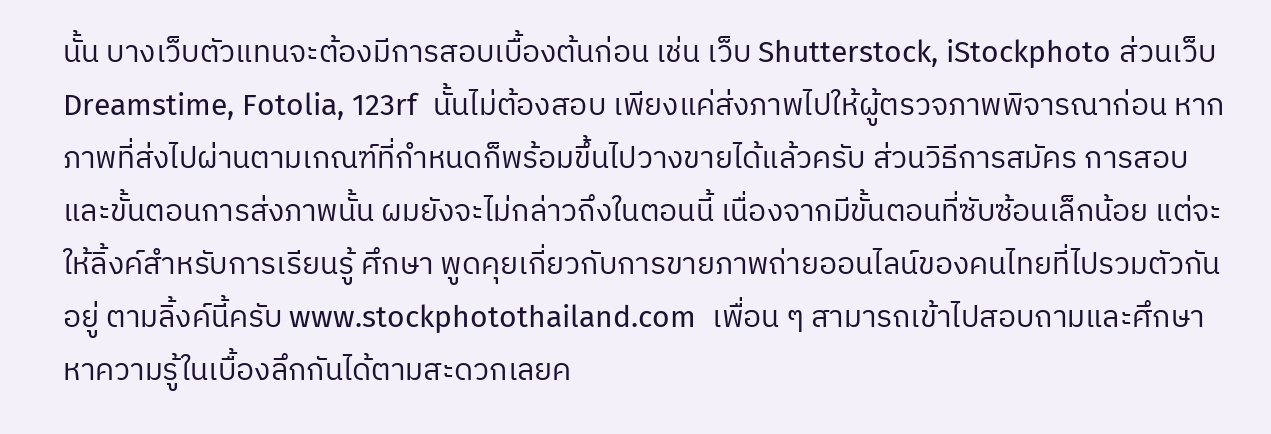นั้น บางเว็บตัวแทนจะต้องมีการสอบเบื้องต้นก่อน เช่น เว็บ Shutterstock, iStockphoto ส่วนเว็บ Dreamstime, Fotolia, 123rf  นั้นไม่ต้องสอบ เพียงแค่ส่งภาพไปให้ผู้ตรวจภาพพิจารณาก่อน หากภาพที่ส่งไปผ่านตามเกณฑ์ที่กำหนดก็พร้อมขึ้นไปวางขายได้แล้วครับ ส่วนวิธีการสมัคร การสอบ และขั้นตอนการส่งภาพนั้น ผมยังจะไม่กล่าวถึงในตอนนี้ เนื่องจากมีขั้นตอนที่ซับซ้อนเล็กน้อย แต่จะให้ลิ้งค์สำหรับการเรียนรู้ ศึกษา พูดคุยเกี่ยวกับการขายภาพถ่ายออนไลน์ของคนไทยที่ไปรวมตัวกันอยู่ ตามลิ้งค์นี้ครับ www.stockphotothailand.com  เพื่อน ๆ สามารถเข้าไปสอบถามและศึกษาหาความรู้ในเบื้องลึกกันได้ตามสะดวกเลยค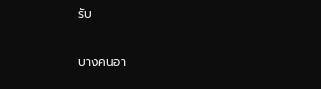รับ

บางคนอา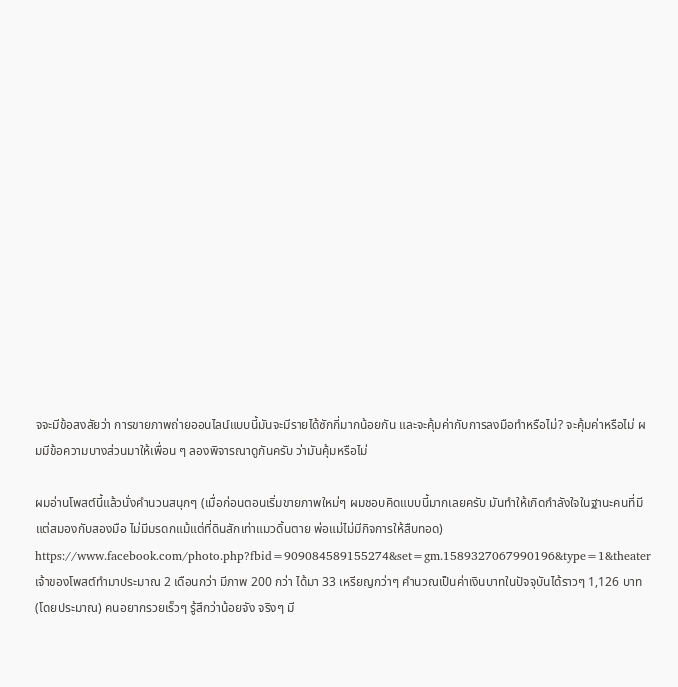จจะมีข้อสงสัยว่า การขายภาพถ่ายออนไลน์แบบนี้มันจะมีรายได้ซักกี่มากน้อยกัน และจะคุ้มค่ากับการลงมือทำหรือไม่? จะคุ้มค่าหรือไม่ ผมมีข้อความบางส่วนมาให้เพื่อน ๆ ลองพิจารณาดูกันครับ ว่ามันคุ้มหรือไม่

ผมอ่านโพสต์นี้แล้วนั่งคำนวนสนุกๆ (เมื่อก่อนตอนเริ่มขายภาพใหม่ๆ ผมชอบคิดแบบนี้มากเลยครับ มันทำให้เกิดกำลังใจในฐานะคนที่มีแต่สมองกับสองมือ ไม่มีมรดกแม้แต่ที่ดินสักเท่าแมวดิ้นตาย พ่อแม่ไม่มีกิจการให้สืบทอด) https://www.facebook.com/photo.php?fbid=909084589155274&set=gm.1589327067990196&type=1&theater เจ้าของโพสต์ทำมาประมาณ 2 เดือนกว่า มีภาพ 200 กว่า ได้มา 33 เหรียญกว่าๆ คำนวณเป็นค่าเงินบาทในปัจจุบันได้ราวๆ 1,126 บาท (โดยประมาณ) คนอยากรวยเร็วๆ รู้สึกว่าน้อยจัง จริงๆ มี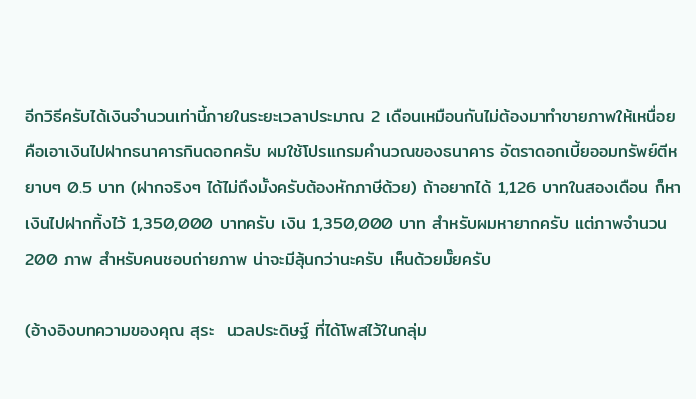อีกวิธีครับได้เงินจำนวนเท่านี้ภายในระยะเวลาประมาณ 2 เดือนเหมือนกันไม่ต้องมาทำขายภาพให้เหนื่อย คือเอาเงินไปฝากธนาคารกินดอกครับ ผมใช้โปรแกรมคำนวณของธนาคาร อัตราดอกเบี้ยออมทรัพย์ตีหยาบๆ 0.5 บาท (ฝากจริงๆ ได้ไม่ถึงมั้งครับต้องหักภาษีด้วย) ถ้าอยากได้ 1,126 บาทในสองเดือน ก็หาเงินไปฝากทิ้งไว้ 1,350,000 บาทครับ เงิน 1,350,000 บาท สำหรับผมหายากครับ แต่ภาพจำนวน 200 ภาพ สำหรับคนชอบถ่ายภาพ น่าจะมีลุ้นกว่านะครับ เห็นด้วยมั๊ยครับ

(อ้างอิงบทความของคุณ สุระ  นวลประดิษฐ์ ที่ได้โพสไว้ในกลุ่ม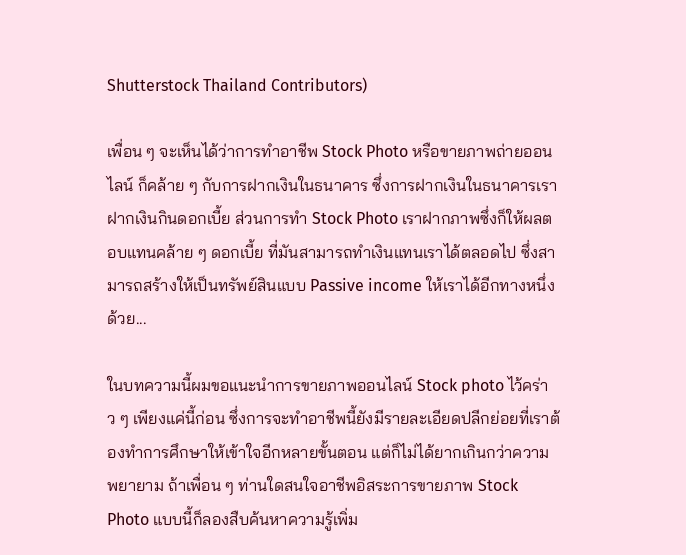Shutterstock Thailand Contributors)

เพื่อน ๆ จะเห็นได้ว่าการทำอาชีพ Stock Photo หรือขายภาพถ่ายออนไลน์ ก็คล้าย ๆ กับการฝากเงินในธนาคาร ซึ่งการฝากเงินในธนาคารเราฝากเงินกินดอกเบี้ย ส่วนการทำ Stock Photo เราฝากภาพซึ่งก็ให้ผลตอบแทนคล้าย ๆ ดอกเบี้ย ที่มันสามารถทำเงินแทนเราได้ตลอดไป ซึ่งสามารถสร้างให้เป็นทรัพย์สินแบบ Passive income ให้เราได้อีกทางหนึ่งด้วย...

ในบทความนี้ผมขอแนะนำการขายภาพออนไลน์ Stock photo ไว้คร่าว ๆ เพียงแค่นี้ก่อน ซึ่งการจะทำอาชีพนี้ยังมีรายละเอียดปลีกย่อยที่เราต้องทำการศึกษาให้เข้าใจอีกหลายขั้นตอน แต่ก็ไม่ได้ยากเกินกว่าความพยายาม ถ้าเพื่อน ๆ ท่านใดสนใจอาชีพอิสระการขายภาพ Stock Photo แบบนี้ก็ลองสืบค้นหาความรู้เพิ่ม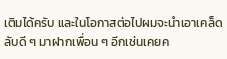เติมได้ครับ และในโอกาสต่อไปผมจะนำเอาเคล็ดลับดี ๆ มาฝากเพื่อน ๆ อีกเช่นเคยค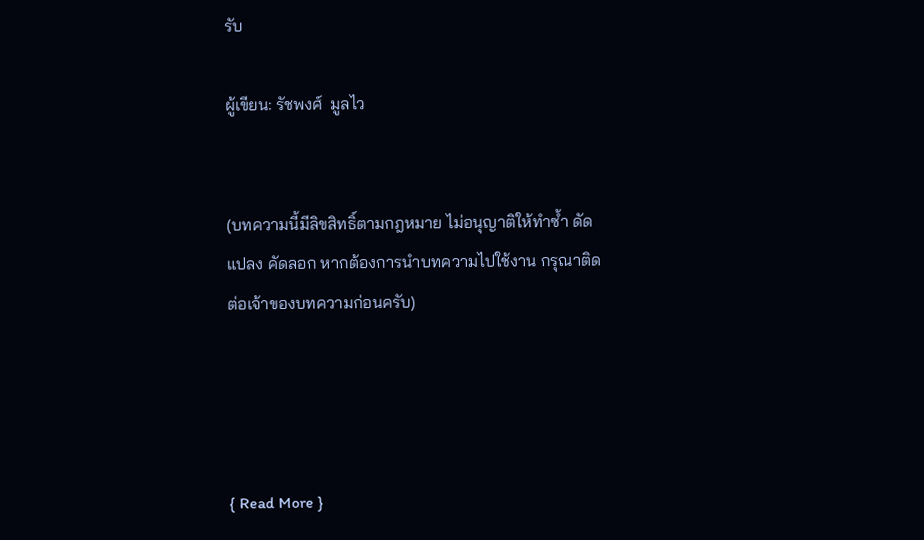รับ

ผู้เขียน: รัชพงศ์  มูลไว


(บทความนี้มีลิขสิทธิ์ตามกฎหมาย ไม่อนุญาติให้ทำซ้ำ ดัดแปลง คัดลอก หากต้องการนำบทความไปใช้งาน กรุณาติดต่อเจ้าของบทความก่อนครับ)




{ Read More }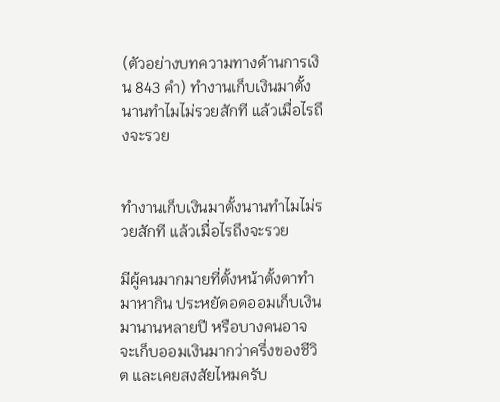(ตัวอย่างบทความทางด้านการเงิน 843 คำ) ทำงานเก็บเงินมาตั้งนานทำไมไม่รวยสักที แล้วเมื่อไรถึงจะรวย


ทำงานเก็บเงินมาตั้งนานทำไมไม่รวยสักที แล้วเมื่อไรถึงจะรวย

มีผู้คนมากมายที่ตั้งหน้าตั้งตาทำมาหากิน ประหยัดอดออมเก็บเงินมานานหลายปี หรือบางคนอาจจะเก็บออมเงินมากว่าครึ่งของชีวิต และเคยสงสัยไหมครับ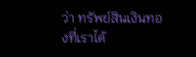ว่า ทรัพย์สินเงินทองที่เราได้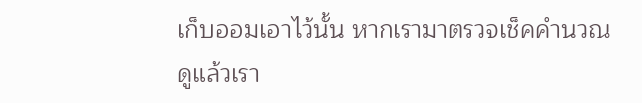เก็บออมเอาไว้นั้น หากเรามาตรวจเช็คคำนวณดูแล้วเรา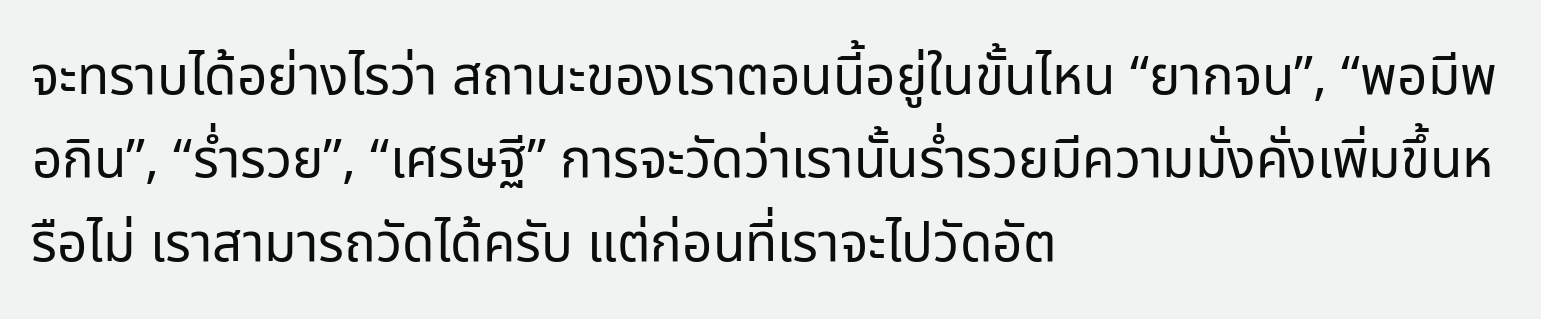จะทราบได้อย่างไรว่า สถานะของเราตอนนี้อยู่ในขั้นไหน “ยากจน”, “พอมีพอกิน”, “ร่ำรวย”, “เศรษฐี” การจะวัดว่าเรานั้นร่ำรวยมีความมั่งคั่งเพิ่มขึ้นหรือไม่ เราสามารถวัดได้ครับ แต่ก่อนที่เราจะไปวัดอัต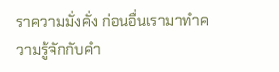ราความมั่งคั่ง ก่อนอื่นเรามาทำความรู้จักกับคำ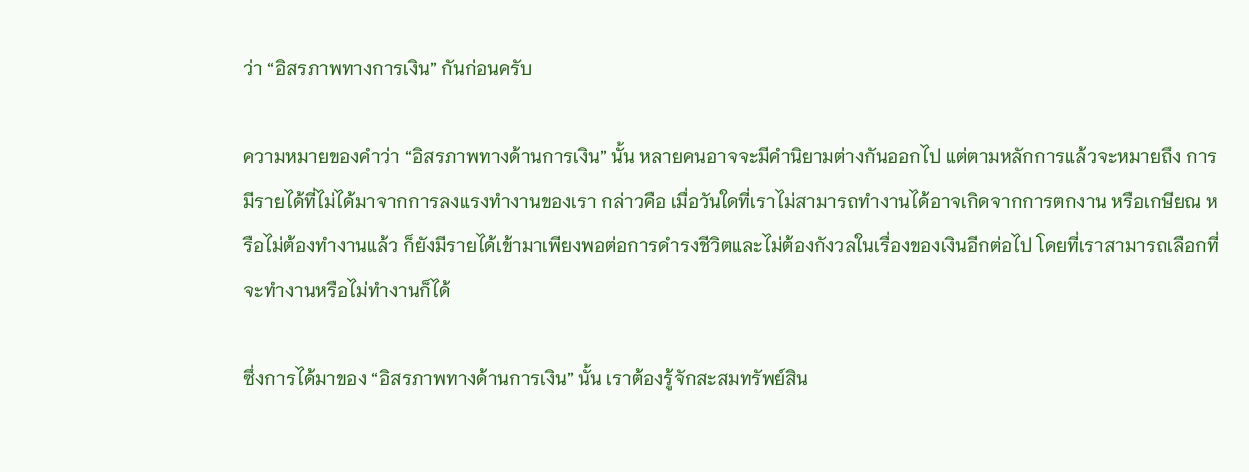ว่า “อิสรภาพทางการเงิน” กันก่อนครับ

ความหมายของคำว่า “อิสรภาพทางด้านการเงิน” นั้น หลายคนอาจจะมีคำนิยามต่างกันออกไป แต่ตามหลักการแล้วจะหมายถึง การมีรายได้ที่ไม่ได้มาจากการลงแรงทำงานของเรา กล่าวคือ เมื่อวันใดที่เราไม่สามารถทำงานได้อาจเกิดจากการตกงาน หรือเกษียณ หรือไม่ต้องทำงานแล้ว ก็ยังมีรายได้เข้ามาเพียงพอต่อการดำรงชีวิตและไม่ต้องกังวลในเรื่องของเงินอีกต่อไป โดยที่เราสามารถเลือกที่จะทำงานหรือไม่ทำงานก็ได้

ซึ่งการได้มาของ “อิสรภาพทางด้านการเงิน” นั้น เราต้องรู้จักสะสมทรัพย์สิน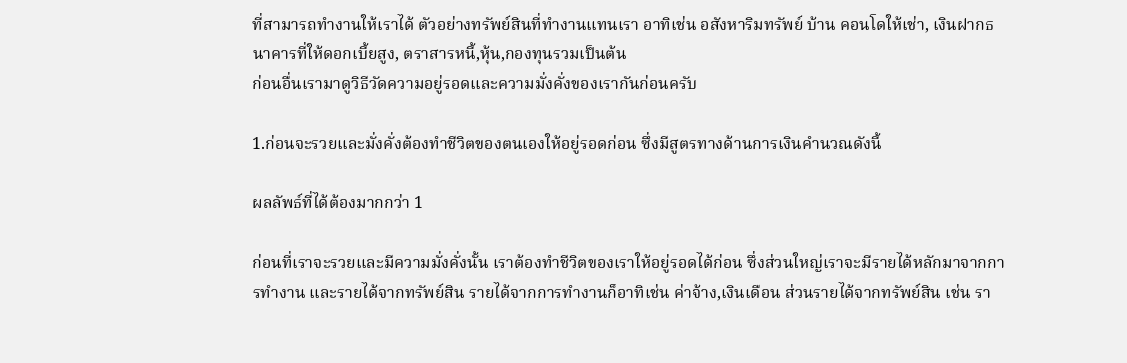ที่สามารถทำงานให้เราได้ ตัวอย่างทรัพย์สินที่ทำงานแทนเรา อาทิเช่น อสังหาริมทรัพย์ บ้าน คอนโดให้เช่า, เงินฝากธนาคารที่ให้ดอกเบี้ยสูง, ตราสารหนี้,หุ้น,กองทุนรวมเป็นต้น
ก่อนอื่นเรามาดูวิธีวัดความอยู่รอดและความมั่งคั่งของเรากันก่อนครับ

1.ก่อนจะรวยและมั่งคั่งต้องทำชีวิตของตนเองให้อยู่รอดก่อน ซึ่งมีสูตรทางด้านการเงินคำนวณดังนี้

ผลลัพธ์ที่ได้ต้องมากกว่า 1

ก่อนที่เราจะรวยและมีความมั่งคั่งนั้น เราต้องทำชีวิตของเราให้อยู่รอดได้ก่อน ซึ่งส่วนใหญ่เราจะมีรายได้หลักมาจากการทำงาน และรายได้จากทรัพย์สิน รายได้จากการทำงานก็อาทิเช่น ค่าจ้าง,เงินเดือน ส่วนรายได้จากทรัพย์สิน เช่น รา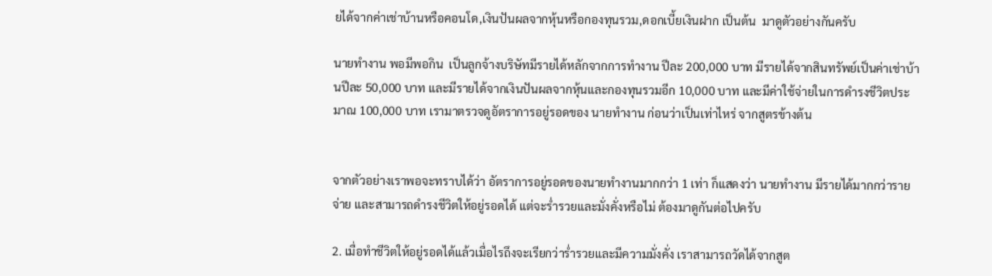ยได้จากค่าเช่าบ้านหรือคอนโด,เงินปันผลจากหุ้นหรือกองทุนรวม,ดอกเบี้ยเงินฝาก เป็นต้น  มาดูตัวอย่างกันครับ

นายทำงาน พอมีพอกิน  เป็นลูกจ้างบริษัทมีรายได้หลักจากการทำงาน ปีละ 200,000 บาท มีรายได้จากสินทรัพย์เป็นค่าเช่าบ้านปีละ 50,000 บาท และมีรายได้จากเงินปันผลจากหุ้นและกองทุนรวมอีก 10,000 บาท และมีค่าใช้จ่ายในการดำรงชีวิตประมาณ 100,000 บาท เรามาตรวจดูอัตราการอยู่รอดของ นายทำงาน ก่อนว่าเป็นเท่าไหร่ จากสูตรข้างต้น


จากตัวอย่างเราพอจะทราบได้ว่า อัตราการอยู่รอดของนายทำงานมากกว่า 1 เท่า ก็แสดงว่า นายทำงาน มีรายได้มากกว่ารายจ่าย และสามารถดำรงชีวิตให้อยู่รอดได้ แต่จะร่ำรวยและมั่งคั่งหรือไม่ ต้องมาดูกันต่อไปครับ

2. เมื่อทำชีวิตให้อยู่รอดได้แล้วเมื่อไรถึงจะเรียกว่าร่ำรวยและมีความมั่งคั่ง เราสามารถวัดได้จากสูต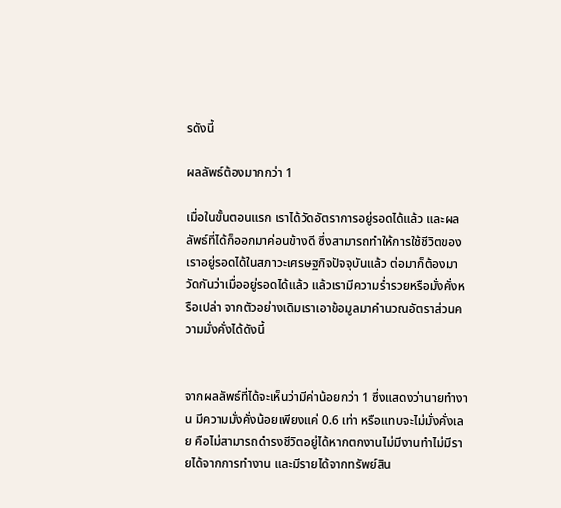รดังนี้

ผลลัพธ์ต้องมากกว่า 1

เมื่อในขั้นตอนแรก เราได้วัดอัตราการอยู่รอดได้แล้ว และผลลัพธ์ที่ได้ก็ออกมาค่อนข้างดี ซึ่งสามารถทำให้การใช้ชีวิตของเราอยู่รอดได้ในสภาวะเศรษฐกิจปัจจุบันแล้ว ต่อมาก็ต้องมาวัดกันว่าเมื่ออยู่รอดได้แล้ว แล้วเรามีความร่ำรวยหรือมั่งคั่งหรือเปล่า จากตัวอย่างเดิมเราเอาข้อมูลมาคำนวณอัตราส่วนความมั่งคั่งได้ดังนี้


จากผลลัพธ์ที่ได้จะเห็นว่ามีค่าน้อยกว่า 1 ซึ่งแสดงว่านายทำงาน มีความมั่งคั่งน้อยเพียงแค่ 0.6 เท่า หรือแทบจะไม่มั่งคั่งเลย คือไม่สามารถดำรงชีวิตอยู่ได้หากตกงานไม่มีงานทำไม่มีรายได้จากการทำงาน และมีรายได้จากทรัพย์สิน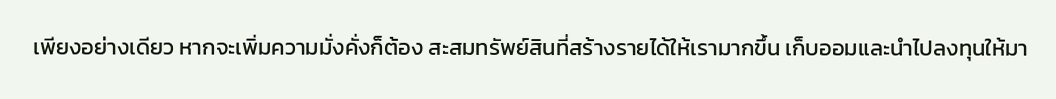เพียงอย่างเดียว หากจะเพิ่มความมั่งคั่งก็ต้อง สะสมทรัพย์สินที่สร้างรายได้ให้เรามากขึ้น เก็บออมและนำไปลงทุนให้มา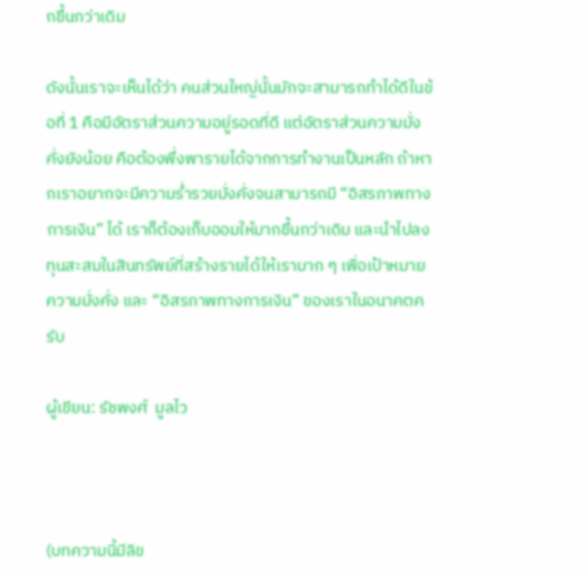กขึ้นกว่าเดิม

ดังนั้นเราจะเห็นได้ว่า คนส่วนใหญ่นั้นมักจะสามารถทำได้ดีในข้อที่ 1 คือมีอัตราส่วนความอยู่รอดที่ดี แต่อัตราส่วนความมั่งคั่งยังน้อย คือต้องพึ่งพารายได้จากการทำงานเป็นหลัก ถ้าหากเราอยากจะมีความร่ำรวยมั่งคั่งจนสามารถมี “อิสรภาพทางการเงิน” ได้ เราก็ต้องเก็บออมให้มากขึ้นกว่าเดิม และนำไปลงทุนสะสมในสินทรัพย์ที่สร้างรายได้ให้เรามาก ๆ เพื่อเป้าหมายความมั่งคั่ง และ “อิสรภาพทางการเงิน” ของเราในอนาคตครับ

ผู้เขียน: รัชพงศ์  มูลไว



(บทความนี้มีลิข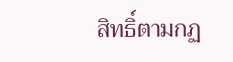สิทธิ์ตามกฏ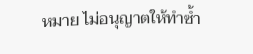หมาย ไม่อนุญาตให้ทำซ้ำ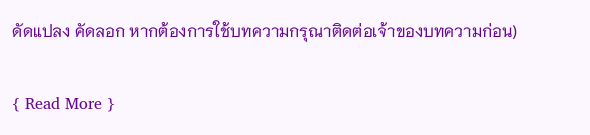ดัดแปลง คัดลอก หากต้องการใช้บทความกรุณาติดต่อเจ้าของบทความก่อน)


{ Read More }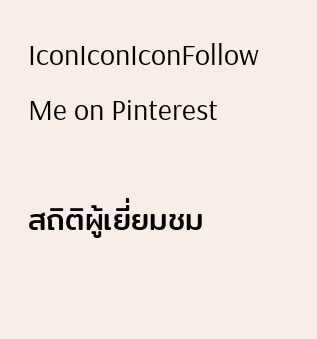IconIconIconFollow Me on Pinterest

สถิติผู้เยี่ยมชม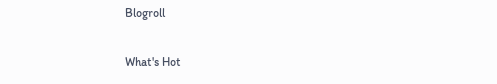Blogroll

What's Hot